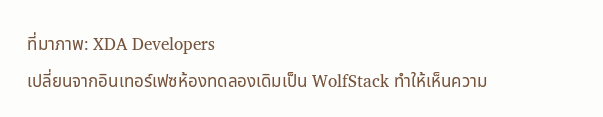ที่มาภาพ: XDA Developers
เปลี่ยนจากอินเทอร์เฟซห้องทดลองเดิมเป็น WolfStack ทำให้เห็นความ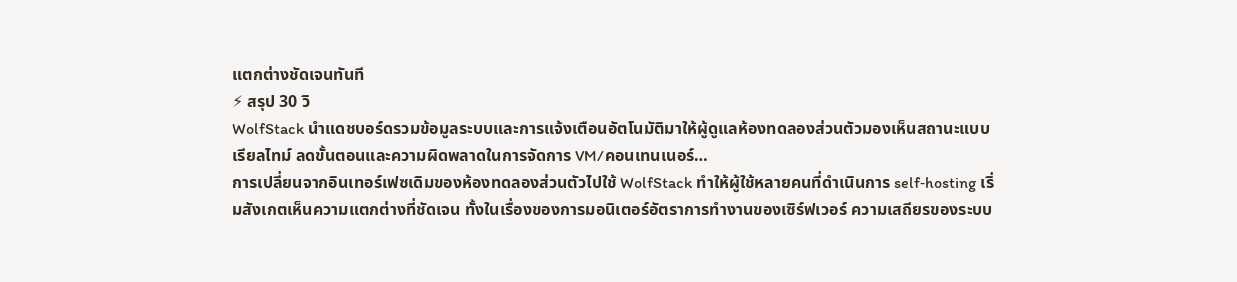แตกต่างชัดเจนทันที
⚡ สรุป 30 วิ
WolfStack นำแดชบอร์ดรวมข้อมูลระบบและการแจ้งเตือนอัตโนมัติมาให้ผู้ดูแลห้องทดลองส่วนตัวมองเห็นสถานะแบบเรียลไทม์ ลดขั้นตอนและความผิดพลาดในการจัดการ VM/คอนเทนเนอร์…
การเปลี่ยนจากอินเทอร์เฟซเดิมของห้องทดลองส่วนตัวไปใช้ WolfStack ทำให้ผู้ใช้หลายคนที่ดำเนินการ self‑hosting เริ่มสังเกตเห็นความแตกต่างที่ชัดเจน ทั้งในเรื่องของการมอนิเตอร์อัตราการทำงานของเซิร์ฟเวอร์ ความเสถียรของระบบ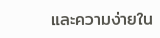และความง่ายใน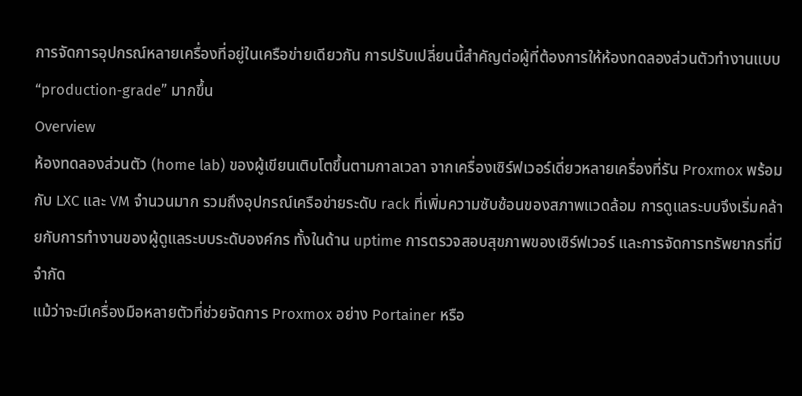การจัดการอุปกรณ์หลายเครื่องที่อยู่ในเครือข่ายเดียวกัน การปรับเปลี่ยนนี้สำคัญต่อผู้ที่ต้องการให้ห้องทดลองส่วนตัวทำงานแบบ “production‑grade” มากขึ้น
Overview
ห้องทดลองส่วนตัว (home lab) ของผู้เขียนเติบโตขึ้นตามกาลเวลา จากเครื่องเซิร์ฟเวอร์เดี่ยวหลายเครื่องที่รัน Proxmox พร้อมกับ LXC และ VM จำนวนมาก รวมถึงอุปกรณ์เครือข่ายระดับ rack ที่เพิ่มความซับซ้อนของสภาพแวดล้อม การดูแลระบบจึงเริ่มคล้ายกับการทำงานของผู้ดูแลระบบระดับองค์กร ทั้งในด้าน uptime การตรวจสอบสุขภาพของเซิร์ฟเวอร์ และการจัดการทรัพยากรที่มีจำกัด
แม้ว่าจะมีเครื่องมือหลายตัวที่ช่วยจัดการ Proxmox อย่าง Portainer หรือ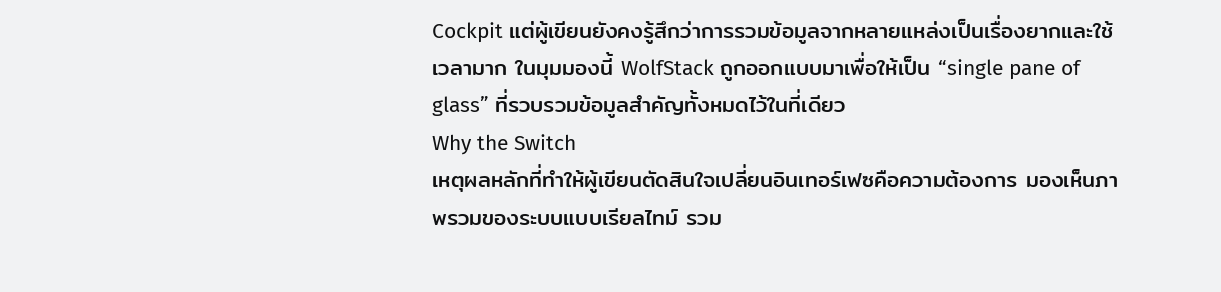Cockpit แต่ผู้เขียนยังคงรู้สึกว่าการรวมข้อมูลจากหลายแหล่งเป็นเรื่องยากและใช้เวลามาก ในมุมมองนี้ WolfStack ถูกออกแบบมาเพื่อให้เป็น “single pane of glass” ที่รวบรวมข้อมูลสำคัญทั้งหมดไว้ในที่เดียว
Why the Switch
เหตุผลหลักที่ทำให้ผู้เขียนตัดสินใจเปลี่ยนอินเทอร์เฟซคือความต้องการ มองเห็นภาพรวมของระบบแบบเรียลไทม์ รวม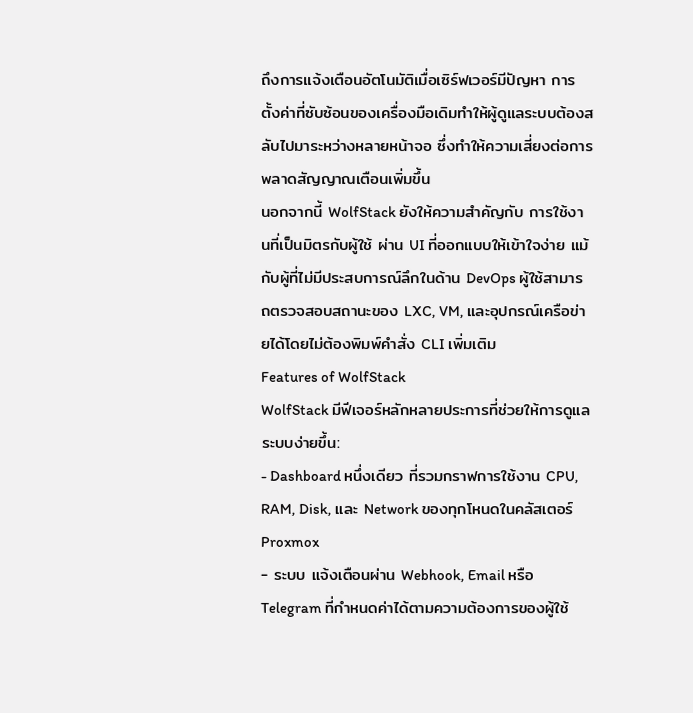ถึงการแจ้งเตือนอัตโนมัติเมื่อเซิร์ฟเวอร์มีปัญหา การตั้งค่าที่ซับซ้อนของเครื่องมือเดิมทำให้ผู้ดูแลระบบต้องสลับไปมาระหว่างหลายหน้าจอ ซึ่งทำให้ความเสี่ยงต่อการพลาดสัญญาณเตือนเพิ่มขึ้น
นอกจากนี้ WolfStack ยังให้ความสำคัญกับ การใช้งานที่เป็นมิตรกับผู้ใช้ ผ่าน UI ที่ออกแบบให้เข้าใจง่าย แม้กับผู้ที่ไม่มีประสบการณ์ลึกในด้าน DevOps ผู้ใช้สามารถตรวจสอบสถานะของ LXC, VM, และอุปกรณ์เครือข่ายได้โดยไม่ต้องพิมพ์คำสั่ง CLI เพิ่มเติม
Features of WolfStack
WolfStack มีฟีเจอร์หลักหลายประการที่ช่วยให้การดูแลระบบง่ายขึ้น:
- Dashboard หนึ่งเดียว ที่รวมกราฟการใช้งาน CPU, RAM, Disk, และ Network ของทุกโหนดในคลัสเตอร์ Proxmox
- ระบบ แจ้งเตือนผ่าน Webhook, Email หรือ Telegram ที่กำหนดค่าได้ตามความต้องการของผู้ใช้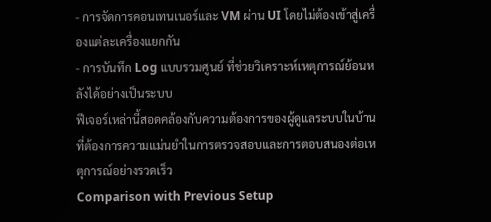- การจัดการคอนเทนเนอร์และ VM ผ่าน UI โดยไม่ต้องเข้าสู่เครื่องแต่ละเครื่องแยกกัน
- การบันทึก Log แบบรวมศูนย์ ที่ช่วยวิเคราะห์เหตุการณ์ย้อนหลังได้อย่างเป็นระบบ
ฟีเจอร์เหล่านี้สอดคล้องกับความต้องการของผู้ดูแลระบบในบ้านที่ต้องการความแม่นยำในการตรวจสอบและการตอบสนองต่อเหตุการณ์อย่างรวดเร็ว
Comparison with Previous Setup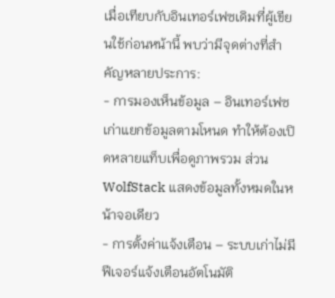เมื่อเทียบกับอินเทอร์เฟซเดิมที่ผู้เขียนใช้ก่อนหน้านี้ พบว่ามีจุดต่างที่สำคัญหลายประการ:
- การมองเห็นข้อมูล – อินเทอร์เฟซเก่าแยกข้อมูลตามโหนด ทำให้ต้องเปิดหลายแท็บเพื่อดูภาพรวม ส่วน WolfStack แสดงข้อมูลทั้งหมดในหน้าจอเดียว
- การตั้งค่าแจ้งเตือน – ระบบเก่าไม่มีฟีเจอร์แจ้งเตือนอัตโนมัติ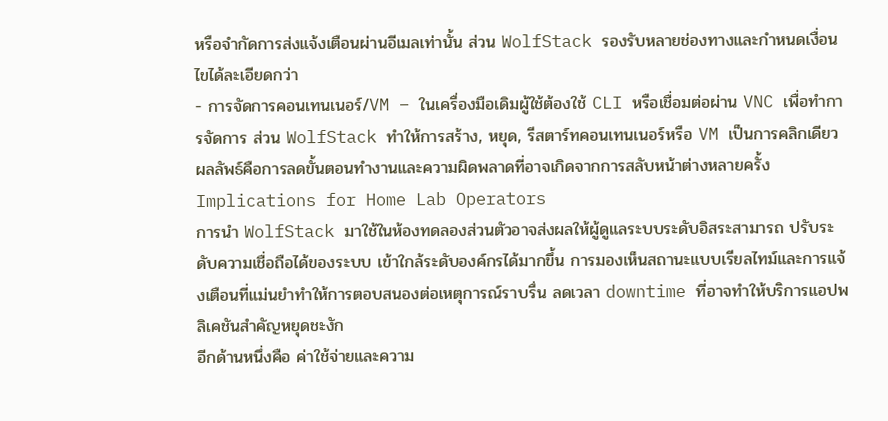หรือจำกัดการส่งแจ้งเตือนผ่านอีเมลเท่านั้น ส่วน WolfStack รองรับหลายช่องทางและกำหนดเงื่อนไขได้ละเอียดกว่า
- การจัดการคอนเทนเนอร์/VM – ในเครื่องมือเดิมผู้ใช้ต้องใช้ CLI หรือเชื่อมต่อผ่าน VNC เพื่อทำการจัดการ ส่วน WolfStack ทำให้การสร้าง, หยุด, รีสตาร์ทคอนเทนเนอร์หรือ VM เป็นการคลิกเดียว
ผลลัพธ์คือการลดขั้นตอนทำงานและความผิดพลาดที่อาจเกิดจากการสลับหน้าต่างหลายครั้ง
Implications for Home Lab Operators
การนำ WolfStack มาใช้ในห้องทดลองส่วนตัวอาจส่งผลให้ผู้ดูแลระบบระดับอิสระสามารถ ปรับระดับความเชื่อถือได้ของระบบ เข้าใกล้ระดับองค์กรได้มากขึ้น การมองเห็นสถานะแบบเรียลไทม์และการแจ้งเตือนที่แม่นยำทำให้การตอบสนองต่อเหตุการณ์ราบรื่น ลดเวลา downtime ที่อาจทำให้บริการแอปพลิเคชันสำคัญหยุดชะงัก
อีกด้านหนึ่งคือ ค่าใช้จ่ายและความ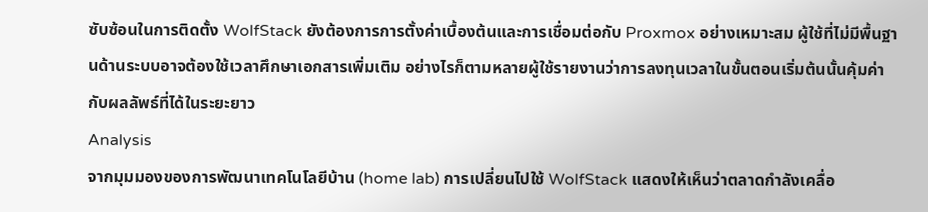ซับซ้อนในการติดตั้ง WolfStack ยังต้องการการตั้งค่าเบื้องต้นและการเชื่อมต่อกับ Proxmox อย่างเหมาะสม ผู้ใช้ที่ไม่มีพื้นฐานด้านระบบอาจต้องใช้เวลาศึกษาเอกสารเพิ่มเติม อย่างไรก็ตามหลายผู้ใช้รายงานว่าการลงทุนเวลาในขั้นตอนเริ่มต้นนั้นคุ้มค่ากับผลลัพธ์ที่ได้ในระยะยาว
Analysis
จากมุมมองของการพัฒนาเทคโนโลยีบ้าน (home lab) การเปลี่ยนไปใช้ WolfStack แสดงให้เห็นว่าตลาดกำลังเคลื่อ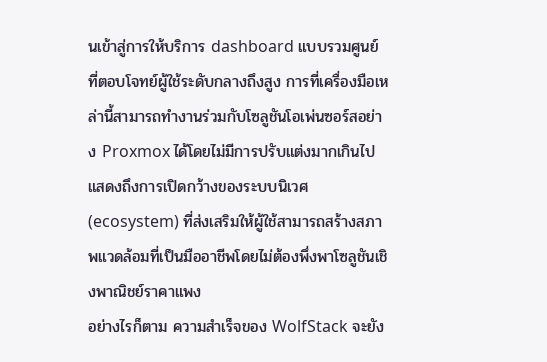นเข้าสู่การให้บริการ dashboard แบบรวมศูนย์ ที่ตอบโจทย์ผู้ใช้ระดับกลางถึงสูง การที่เครื่องมือเหล่านี้สามารถทำงานร่วมกับโซลูชันโอเพ่นซอร์สอย่าง Proxmox ได้โดยไม่มีการปรับแต่งมากเกินไป แสดงถึงการเปิดกว้างของระบบนิเวศ (ecosystem) ที่ส่งเสริมให้ผู้ใช้สามารถสร้างสภาพแวดล้อมที่เป็นมืออาชีพโดยไม่ต้องพึ่งพาโซลูชันเชิงพาณิชย์ราคาแพง
อย่างไรก็ตาม ความสำเร็จของ WolfStack จะยัง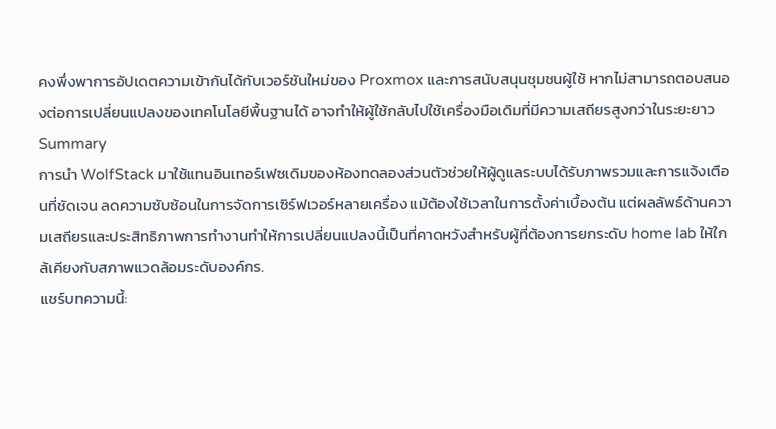คงพึ่งพาการอัปเดตความเข้ากันได้กับเวอร์ชันใหม่ของ Proxmox และการสนับสนุนชุมชนผู้ใช้ หากไม่สามารถตอบสนองต่อการเปลี่ยนแปลงของเทคโนโลยีพื้นฐานได้ อาจทำให้ผู้ใช้กลับไปใช้เครื่องมือเดิมที่มีความเสถียรสูงกว่าในระยะยาว
Summary
การนำ WolfStack มาใช้แทนอินเทอร์เฟซเดิมของห้องทดลองส่วนตัวช่วยให้ผู้ดูแลระบบได้รับภาพรวมและการแจ้งเตือนที่ชัดเจน ลดความซับซ้อนในการจัดการเซิร์ฟเวอร์หลายเครื่อง แม้ต้องใช้เวลาในการตั้งค่าเบื้องต้น แต่ผลลัพธ์ด้านความเสถียรและประสิทธิภาพการทำงานทำให้การเปลี่ยนแปลงนี้เป็นที่คาดหวังสำหรับผู้ที่ต้องการยกระดับ home lab ให้ใกล้เคียงกับสภาพแวดล้อมระดับองค์กร.
แชร์บทความนี้: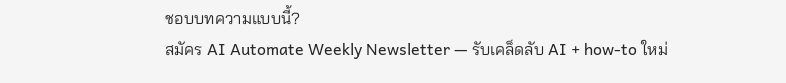ชอบบทความแบบนี้?
สมัคร AI Automate Weekly Newsletter — รับเคล็ดลับ AI + how-to ใหม่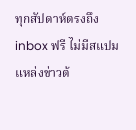ทุกสัปดาห์ตรงถึง inbox ฟรี ไม่มีสแปม
แหล่งข่าวต้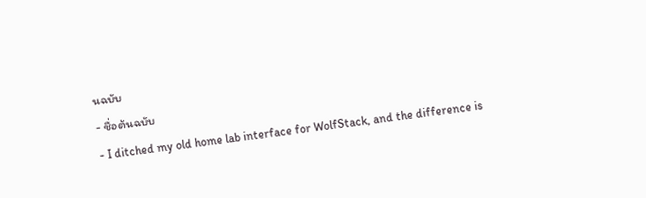นฉบับ
- ชื่อต้นฉบับ
- I ditched my old home lab interface for WolfStack, and the difference is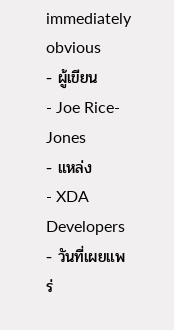immediately obvious
- ผู้เขียน
- Joe Rice-Jones
- แหล่ง
- XDA Developers
- วันที่เผยแพร่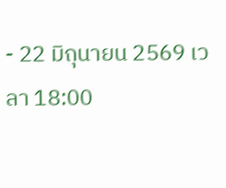- 22 มิถุนายน 2569 เวลา 18:00